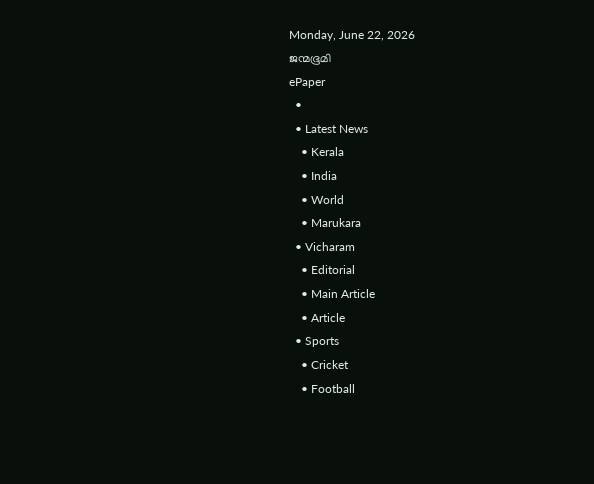Monday, June 22, 2026
ജന്മഭൂമി
ePaper
  •
  • Latest News
    • Kerala
    • India
    • World
    • Marukara
  • Vicharam
    • Editorial
    • Main Article
    • Article
  • Sports
    • Cricket
    • Football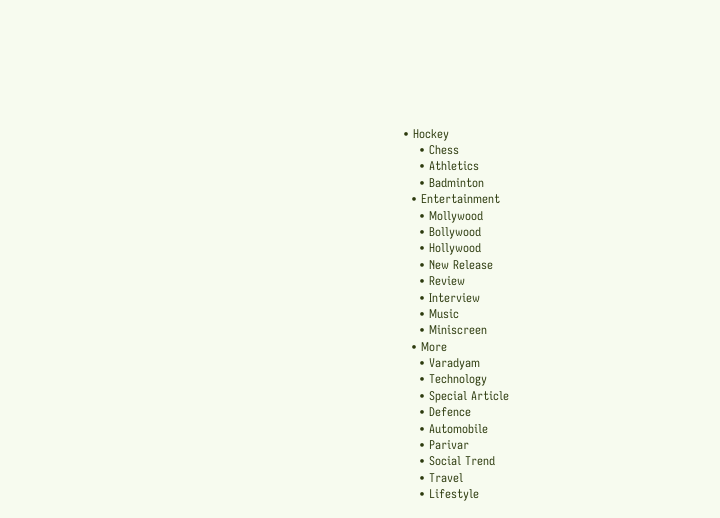• Hockey
    • Chess
    • Athletics
    • Badminton
  • Entertainment
    • Mollywood
    • Bollywood
    • Hollywood
    • New Release
    • Review
    • Interview
    • Music
    • Miniscreen
  • More
    • Varadyam
    • Technology
    • Special Article
    • Defence
    • Automobile
    • Parivar
    • Social Trend
    • Travel
    • Lifestyle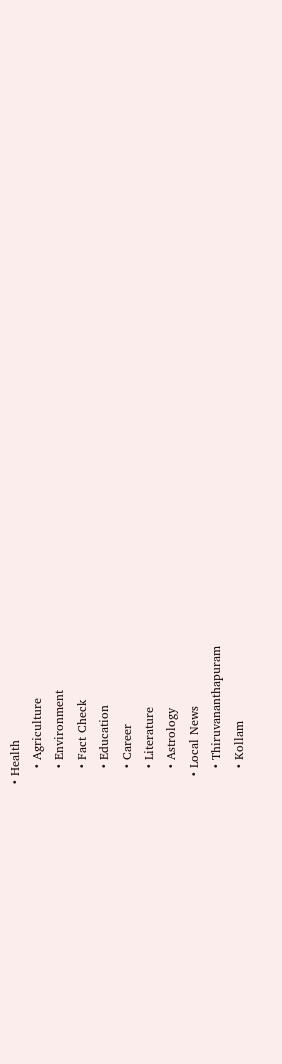• Health
    • Agriculture
    • Environment
    • Fact Check
    • Education
    • Career
    • Literature
    • Astrology
  • Local News
    • Thiruvananthapuram
    • Kollam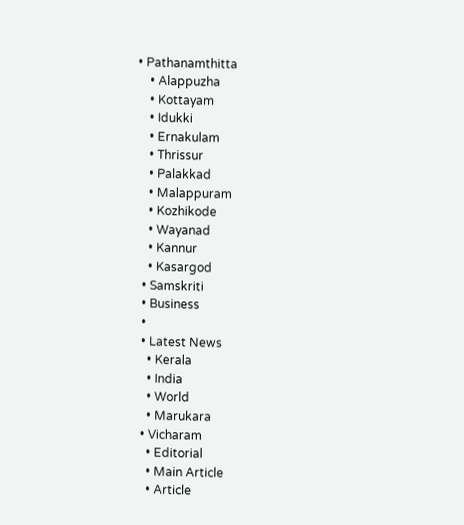• Pathanamthitta
    • Alappuzha
    • Kottayam
    • Idukki
    • Ernakulam
    • Thrissur
    • Palakkad
    • Malappuram
    • Kozhikode
    • Wayanad
    • Kannur
    • Kasargod
  • Samskriti
  • Business
  •
  • Latest News
    • Kerala
    • India
    • World
    • Marukara
  • Vicharam
    • Editorial
    • Main Article
    • Article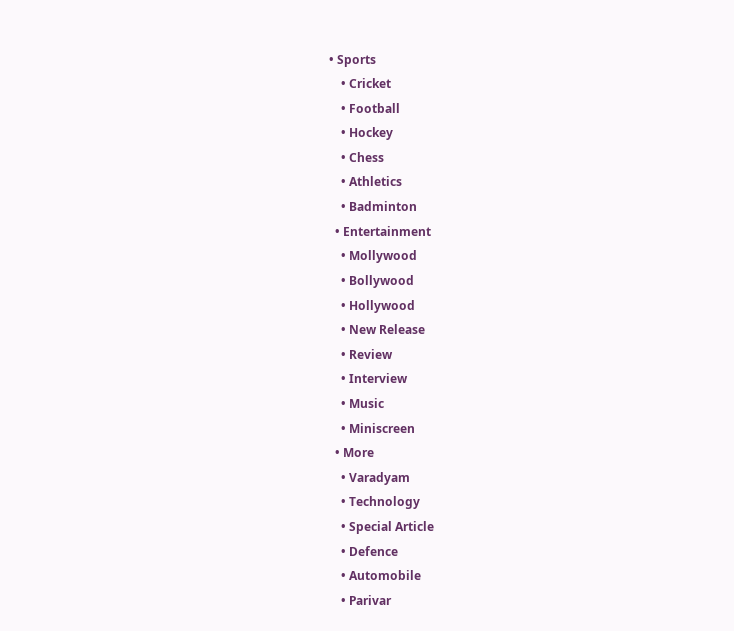• Sports
    • Cricket
    • Football
    • Hockey
    • Chess
    • Athletics
    • Badminton
  • Entertainment
    • Mollywood
    • Bollywood
    • Hollywood
    • New Release
    • Review
    • Interview
    • Music
    • Miniscreen
  • More
    • Varadyam
    • Technology
    • Special Article
    • Defence
    • Automobile
    • Parivar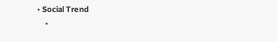• Social Trend
    •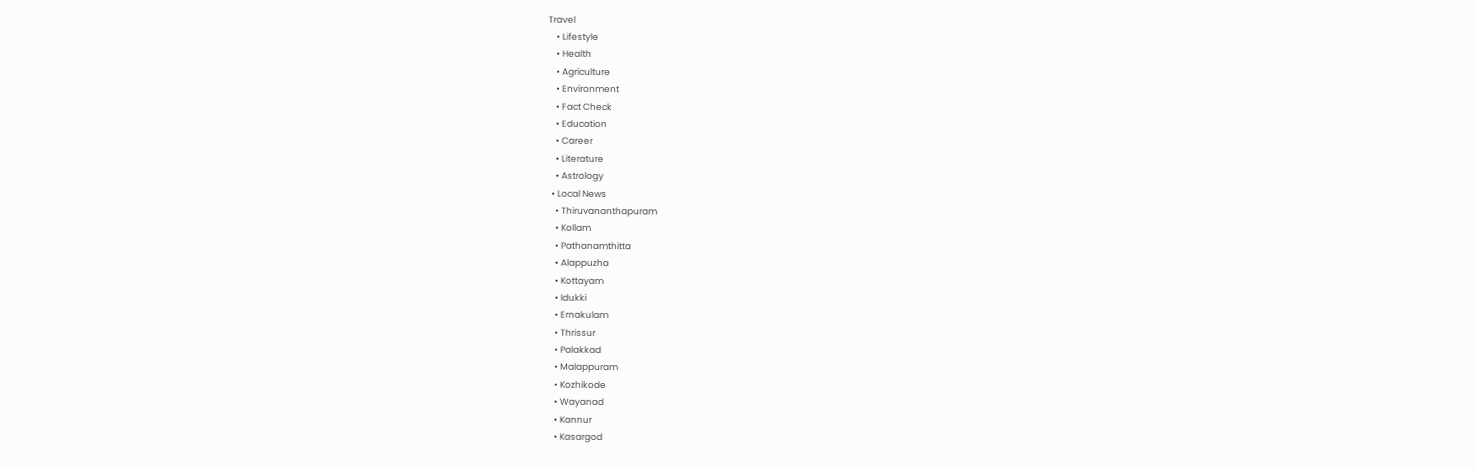Travel
    • Lifestyle
    • Health
    • Agriculture
    • Environment
    • Fact Check
    • Education
    • Career
    • Literature
    • Astrology
  • Local News
    • Thiruvananthapuram
    • Kollam
    • Pathanamthitta
    • Alappuzha
    • Kottayam
    • Idukki
    • Ernakulam
    • Thrissur
    • Palakkad
    • Malappuram
    • Kozhikode
    • Wayanad
    • Kannur
    • Kasargod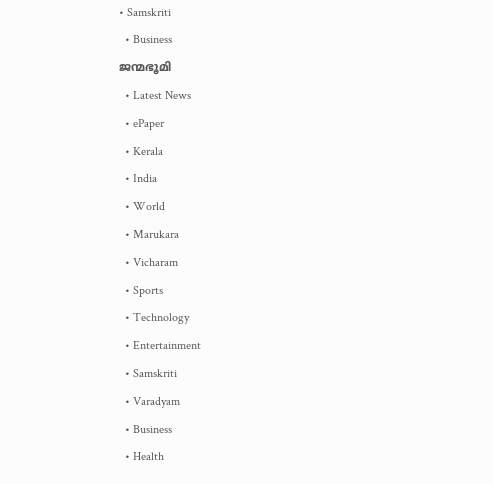• Samskriti
  • Business
ജന്മഭൂമി
  • Latest News
  • ePaper
  • Kerala
  • India
  • World
  • Marukara
  • Vicharam
  • Sports
  • Technology
  • Entertainment
  • Samskriti
  • Varadyam
  • Business
  • Health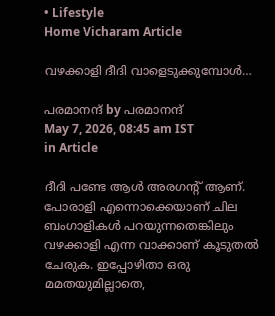• Lifestyle
Home Vicharam Article

വഴക്കാളി ദീദി വാളെടുക്കുമ്പോള്‍…

പരമാനന്ദ് by പരമാനന്ദ്
May 7, 2026, 08:45 am IST
in Article

ദീദി പണ്ടേ ആള്‍ അരഗന്റ് ആണ്. പോരാളി എന്നൊക്കെയാണ് ചില ബംഗാളികള്‍ പറയുന്നതെങ്കിലും വഴക്കാളി എന്ന വാക്കാണ് കൂടുതല്‍ ചേരുക. ഇപ്പോഴിതാ ഒരു മമതയുമില്ലാതെ,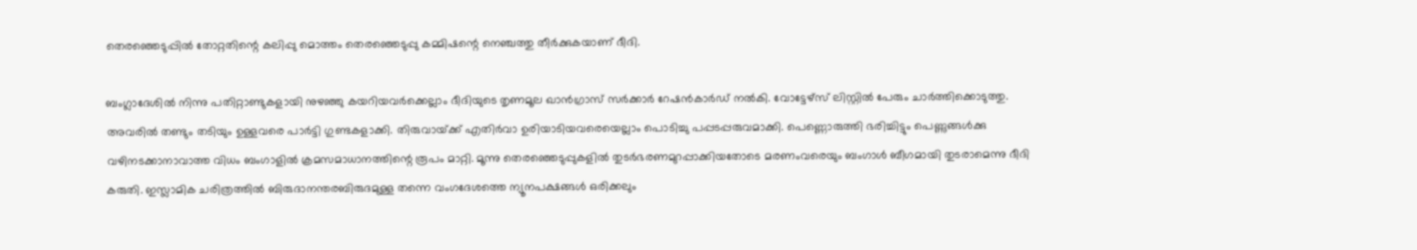തെരഞ്ഞെടുപ്പില്‍ തോറ്റതിന്റെ കലിപ്പു മൊത്തം തെരഞ്ഞെടുപ്പു കമ്മിഷന്റെ നെഞ്ചത്തു തീര്‍ക്കുകയാണ് ദീദി.

ബംഗ്ലാദേശില്‍ നിന്നു പതിറ്റാണ്ടുകളായി നുഴഞ്ഞു കയറിയവര്‍ക്കെല്ലാം ദീദിയുടെ തൃണമൂല ഖാന്‍ഗ്രാസ് സര്‍ക്കാര്‍ റേഷന്‍കാര്‍ഡ് നല്‍കി. വോട്ടേഴ്‌സ് ലിസ്റ്റില്‍ പേരും ചാര്‍ത്തിക്കൊടുത്തു. അവരില്‍ തണ്ടും തടിയും ഉള്ളവരെ പാര്‍ട്ടി ഗുണ്ടകളാക്കി. തിരുവായ്‌ക്ക് എതിര്‍വാ ഉരിയാടിയവരെയെല്ലാം പൊടിച്ചു പപ്പടപ്പരുവമാക്കി. പെണ്ണൊരുത്തി ഭരിച്ചിട്ടും പെണ്ണുങ്ങള്‍ക്കു വഴിനടക്കാനാവാത്ത വിധം ബംഗാളില്‍ ക്രമസമാധാനത്തിന്റെ രൂപം മാറ്റി. മൂന്നു തെരഞ്ഞെടുപ്പുകളില്‍ തുടര്‍ഭരണമുറപ്പാക്കിയതോടെ മരണംവരെയും ബംഗാള്‍ ബീഗമായി തുടരാമെന്നു ദീദി കരുതി. ഇസ്ലാമിക ചരിത്രത്തില്‍ ബിരുദാനന്തരബിരുദമുള്ള തന്നെ വംഗദേശത്തെ ന്യൂനപക്ഷങ്ങള്‍ ഒരിക്കലും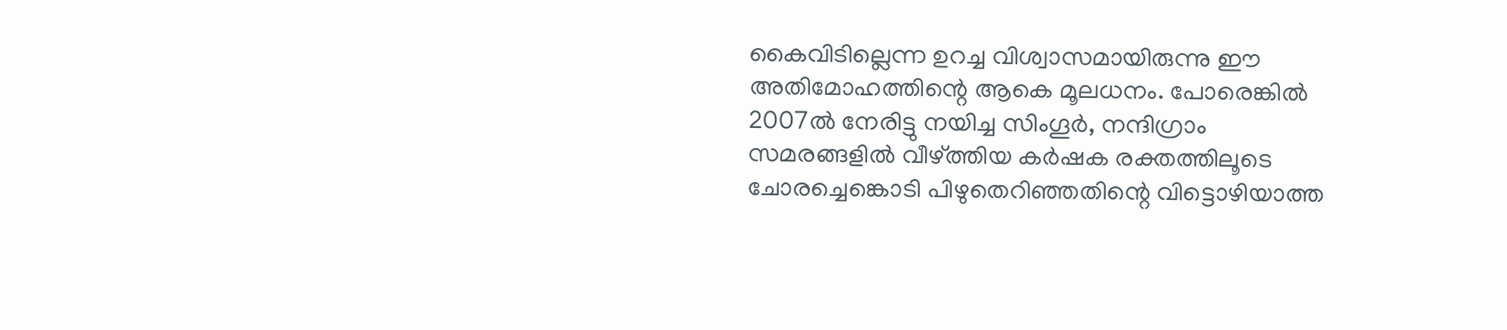കൈവിടില്ലെന്ന ഉറച്ച വിശ്വാസമായിരുന്നു ഈ അതിമോഹത്തിന്റെ ആകെ മൂലധനം. പോരെങ്കില്‍ 2007ല്‍ നേരിട്ടു നയിച്ച സിംഗൂര്‍, നന്ദിഗ്രാം സമരങ്ങളില്‍ വീഴ്‌ത്തിയ കര്‍ഷക രക്തത്തിലൂടെ ചോരച്ചെങ്കൊടി പിഴുതെറിഞ്ഞതിന്റെ വിട്ടൊഴിയാത്ത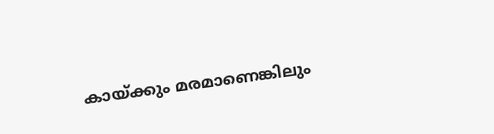കായ്‌ക്കും മരമാണെങ്കിലും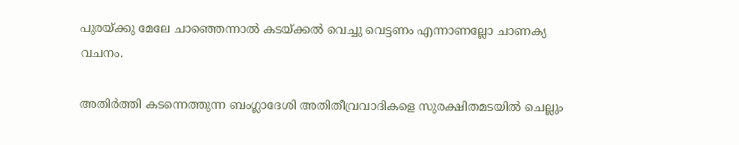പുരയ്‌ക്കു മേലേ ചാഞ്ഞെന്നാല്‍ കടയ്‌ക്കല്‍ വെച്ചു വെട്ടണം എന്നാണല്ലോ ചാണക്യ വചനം.

അതിര്‍ത്തി കടന്നെത്തുന്ന ബംഗ്ലാദേശി അതിതീവ്രവാദികളെ സുരക്ഷിതമടയില്‍ ചെല്ലും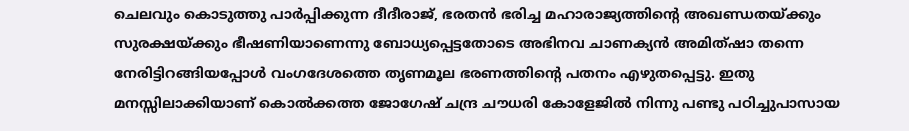ചെലവും കൊടുത്തു പാര്‍പ്പിക്കുന്ന ദീദീരാജ്, ഭരതന്‍ ഭരിച്ച മഹാരാജ്യത്തിന്റെ അഖണ്ഡതയ്‌ക്കും സുരക്ഷയ്‌ക്കും ഭീഷണിയാണെന്നു ബോധ്യപ്പെട്ടതോടെ അഭിനവ ചാണക്യന്‍ അമിത്ഷാ തന്നെ നേരിട്ടിറങ്ങിയപ്പോള്‍ വംഗദേശത്തെ തൃണമൂല ഭരണത്തിന്റെ പതനം എഴുതപ്പെട്ടു. ഇതു മനസ്സിലാക്കിയാണ് കൊല്‍ക്കത്ത ജോഗേഷ് ചന്ദ്ര ചൗധരി കോളേജില്‍ നിന്നു പണ്ടു പഠിച്ചുപാസായ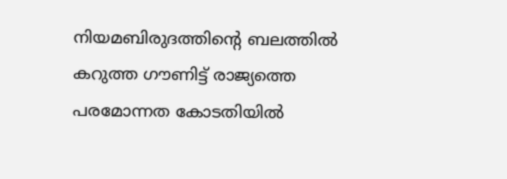നിയമബിരുദത്തിന്റെ ബലത്തില്‍ കറുത്ത ഗൗണിട്ട് രാജ്യത്തെ പരമോന്നത കോടതിയില്‍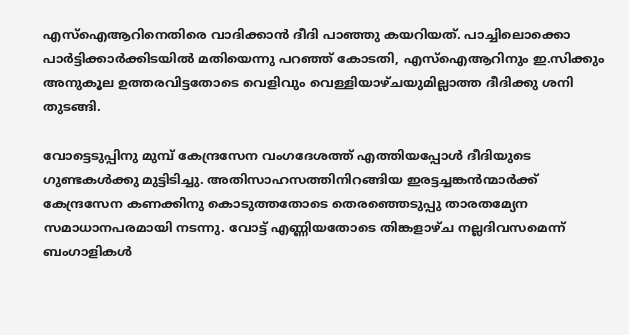എസ്‌ഐആറിനെതിരെ വാദിക്കാന്‍ ദീദി പാഞ്ഞു കയറിയത്. പാച്ചിലൊക്കൊ പാര്‍ട്ടിക്കാര്‍ക്കിടയില്‍ മതിയെന്നു പറഞ്ഞ് കോടതി, എസ്‌ഐആറിനും ഇ.സിക്കും അനുകൂല ഉത്തരവിട്ടതോടെ വെളിവും വെള്ളിയാഴ്ചയുമില്ലാത്ത ദീദിക്കു ശനി തുടങ്ങി.

വോട്ടെടുപ്പിനു മുമ്പ് കേന്ദ്രസേന വംഗദേശത്ത് എത്തിയപ്പോള്‍ ദീദിയുടെ ഗുണ്ടകള്‍ക്കു മുട്ടിടിച്ചു. അതിസാഹസത്തിനിറങ്ങിയ ഇരട്ടച്ചങ്കന്‍ന്മാര്‍ക്ക് കേന്ദ്രസേന കണക്കിനു കൊടുത്തതോടെ തെരഞ്ഞെടുപ്പു താരതമ്യേന സമാധാനപരമായി നടന്നു. വോട്ട് എണ്ണിയതോടെ തിങ്കളാഴ്ച നല്ലദിവസമെന്ന് ബംഗാളികള്‍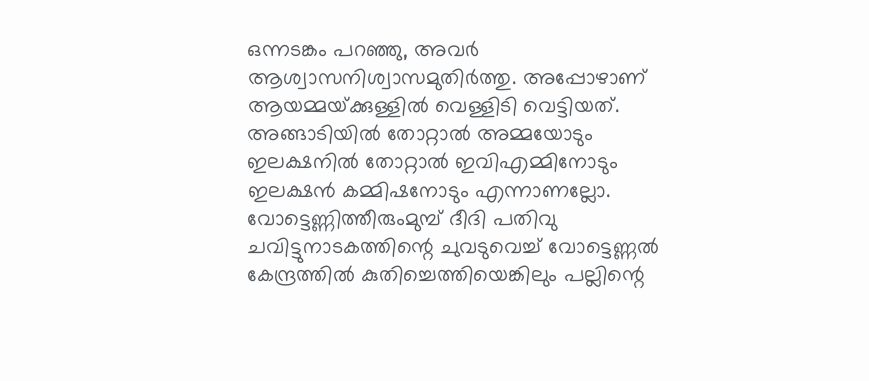ഒന്നടങ്കം പറഞ്ഞു, അവര്‍ ആശ്വാസനിശ്വാസമുതിര്‍ത്തു. അപ്പോഴാണ് ആയമ്മയ്‌ക്കുള്ളില്‍ വെള്ളിടി വെട്ടിയത്. അങ്ങാടിയില്‍ തോറ്റാല്‍ അമ്മയോടും ഇലക്ഷനില്‍ തോറ്റാല്‍ ഇവിഎമ്മിനോടും ഇലക്ഷന്‍ കമ്മിഷനോടും എന്നാണല്ലോ. വോട്ടെണ്ണിത്തീരുംമുമ്പ് ദീദി പതിവു ചവിട്ടുനാടകത്തിന്റെ ചുവടുവെച്ച് വോട്ടെണ്ണല്‍ കേന്ദ്രത്തില്‍ കുതിച്ചെത്തിയെങ്കിലും പല്ലിന്റെ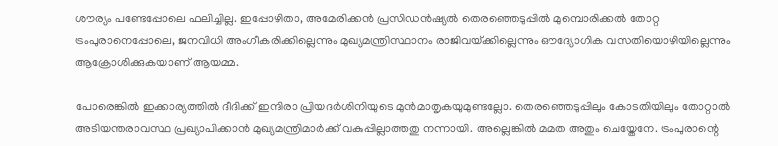ശൗര്യം പണ്ടേപ്പോലെ ഫലിച്ചില്ല. ഇപ്പോഴിതാ, അമേരിക്കന്‍ പ്രസിഡന്‍ഷ്യല്‍ തെരഞ്ഞെടുപ്പില്‍ മുമ്പൊരിക്കല്‍ തോറ്റ ട്രംപുരാനെപ്പോലെ, ജനവിധി അംഗീകരിക്കില്ലെന്നും മുഖ്യമന്ത്രിസ്ഥാനം രാജിവയ്‌ക്കില്ലെന്നും ഔദ്യോഗിക വസതിയൊഴിയില്ലെന്നും ആക്രോശിക്കുകയാണ് ആയമ്മ.

പോരെങ്കില്‍ ഇക്കാര്യത്തില്‍ ദീദിക്ക് ഇന്ദിരാ പ്രിയദര്‍ശിനിയുടെ മുന്‍മാതൃകയുമുണ്ടല്ലോ. തെരഞ്ഞെടുപ്പിലും കോടതിയിലും തോറ്റാല്‍ അടിയന്തരാവസ്ഥ പ്രഖ്യാപിക്കാന്‍ മുഖ്യമന്ത്രിമാര്‍ക്ക് വകുപ്പില്ലാത്തതു നന്നായി. അല്ലെങ്കില്‍ മമത അതും ചെയ്തേനേ. ട്രംപുരാന്റെ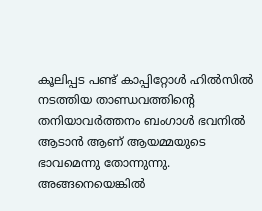കൂലിപ്പട പണ്ട് കാപ്പിറ്റോള്‍ ഹില്‍സില്‍ നടത്തിയ താണ്ഡവത്തിന്റെ തനിയാവര്‍ത്തനം ബംഗാള്‍ ഭവനില്‍ ആടാന്‍ ആണ് ആയമ്മയുടെ ഭാവമെന്നു തോന്നുന്നു. അങ്ങനെയെങ്കില്‍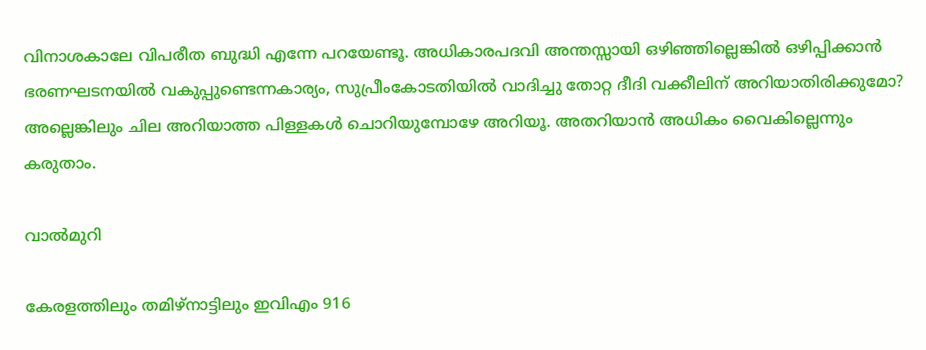വിനാശകാലേ വിപരീത ബുദ്ധി എന്നേ പറയേണ്ടൂ. അധികാരപദവി അന്തസ്സായി ഒഴിഞ്ഞില്ലെങ്കില്‍ ഒഴിപ്പിക്കാന്‍ ഭരണഘടനയില്‍ വകുപ്പുണ്ടെന്നകാര്യം, സുപ്രീംകോടതിയില്‍ വാദിച്ചു തോറ്റ ദീദി വക്കീലിന് അറിയാതിരിക്കുമോ? അല്ലെങ്കിലും ചില അറിയാത്ത പിള്ളകള്‍ ചൊറിയുമ്പോഴേ അറിയൂ. അതറിയാന്‍ അധികം വൈകില്ലെന്നും കരുതാം.

വാല്‍മുറി

കേരളത്തിലും തമിഴ്‌നാട്ടിലും ഇവിഎം 916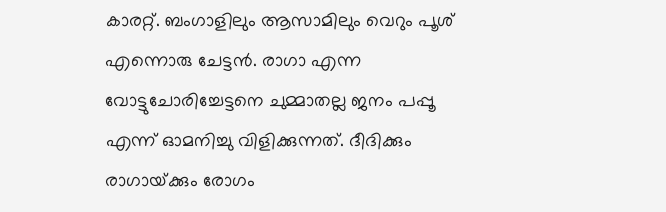കാരറ്റ്. ബംഗാളിലും ആസാമിലും വെറും പൂശ് എന്നൊരു ചേട്ടന്‍. രാഗാ എന്ന വോട്ടുചോരിച്ചേട്ടനെ ചുമ്മാതല്ല ജനം പപ്പൂ എന്ന് ഓമനിച്ചു വിളിക്കുന്നത്. ദീദിക്കും രാഗായ്‌ക്കും രോഗം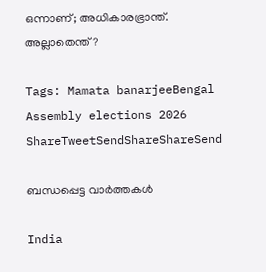ഒന്നാണ്; അധികാരഭ്രാന്ത്. അല്ലാതെന്ത്?

Tags: Mamata banarjeeBengal Assembly elections 2026
ShareTweetSendShareShareSend

ബന്ധപ്പെട്ട വാര്‍ത്തകള്‍

India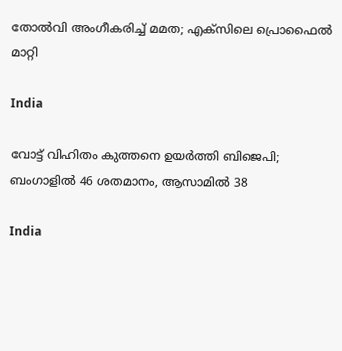തോല്‍വി അംഗീകരിച്ച് മമത; എക്‌സിലെ പ്രൊഫൈല്‍ മാറ്റി

India

വോട്ട് വിഹിതം കുത്തനെ ഉയര്‍ത്തി ബിജെപി; ബംഗാളില്‍ 46 ശതമാനം, ആസാമില്‍ 38

India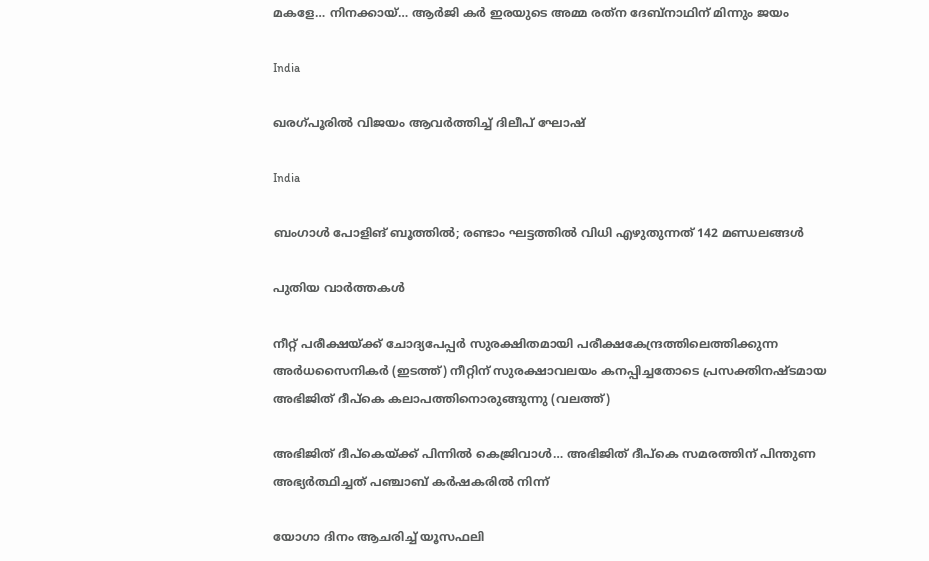മകളേ… നിനക്കായ്… ആര്‍ജി കര്‍ ഇരയുടെ അമ്മ രത്‌ന ദേബ്‌നാഥിന് മിന്നും ജയം

India

ഖരഗ്പൂരില്‍ വിജയം ആവര്‍ത്തിച്ച് ദിലീപ് ഘോഷ്

India

ബംഗാൾ പോളിങ് ബൂത്തിൽ; രണ്ടാം ഘട്ടത്തിൽ വിധി എഴുതുന്നത് 142 മണ്ഡലങ്ങൾ

പുതിയ വാര്‍ത്തകള്‍

നീറ്റ് പരീക്ഷയ്ക്ക് ചോദ്യപേപ്പര്‍ സുരക്ഷിതമായി പരീക്ഷകേന്ദ്രത്തിലെത്തിക്കുന്ന അര്‍ധസൈനികര്‍ (ഇടത്ത്) നീറ്റിന് സുരക്ഷാവലയം കനപ്പിച്ചതോടെ പ്രസക്തിനഷ്ടമായ അഭിജിത് ദീപ്കെ കലാപത്തിനൊരുങ്ങുന്നു (വലത്ത്)

അഭിജിത് ദീപ്കെയ്‌ക്ക് പിന്നില്‍ കെജ്രിവാള്‍… അഭിജിത് ദീപ്കെ സമരത്തിന് പിന്തുണ അഭ്യര്‍ത്ഥിച്ചത് പഞ്ചാബ് കര്‍ഷകരില്‍ നിന്ന്

യോഗാ ദിനം ആചരിച്ച് യൂസഫലി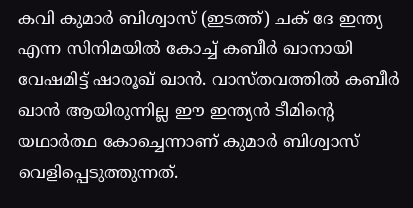കവി കുമാര്‍ ബിശ്വാസ് (ഇടത്ത്) ചക് ദേ ഇന്ത്യ എന്ന സിനിമയില്‍ കോച്ച് കബീര്‍ ഖാനായി വേഷമിട്ട് ഷാരൂഖ് ഖാന്‍. വാസ്തവത്തില്‍ കബീര്‍ ഖാന്‍ ആയിരുന്നില്ല ഈ ഇന്ത്യന്‍ ടീമിന്‍റെ യഥാര്‍ത്ഥ കോച്ചെന്നാണ് കുമാര്‍ ബിശ്വാസ് വെളിപ്പെടുത്തുന്നത്.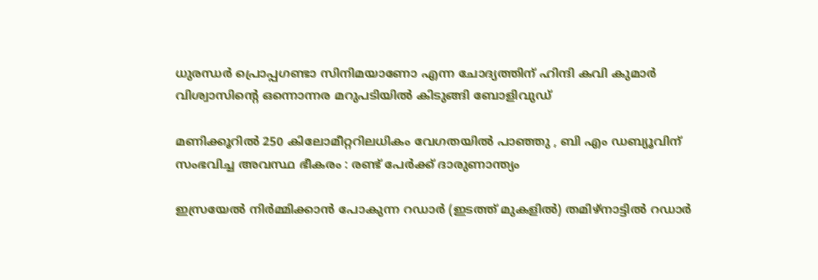ധുരന്ധര്‍ പ്രൊപ്പഗണ്ടാ സിനിമയാണോ എന്ന ചോദ്യത്തിന് ഹിന്ദി കവി കുമാര്‍ വിശ്വാസിന്റെ ഒന്നൊന്നര മറുപടിയില്‍ കിടുങ്ങി ബോളിവുഡ്

മണിക്കൂറിൽ 250 കിലോമീറ്ററിലധികം വേഗതയിൽ പാഞ്ഞു , ബി എം ഡബ്യൂവിന് സംഭവിച്ച അവസ്ഥ ഭീകരം : രണ്ട് പേർക്ക് ദാരുണാന്ത്യം

ഇസ്രയേല്‍ നിര്‍മ്മിക്കാന്‍ പോകുന്ന റഡാര്‍ (ഇടത്ത് മുകളില്‍) തമിഴ്നാട്ടില്‍ റഡാര്‍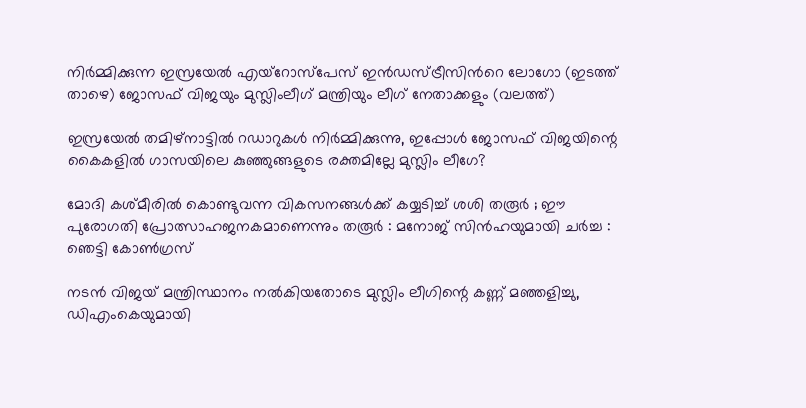നിര്‍മ്മിക്കുന്ന ഇസ്രയേല്‍ എയ്റോസ്പേസ് ഇന്‍ഡസ്ട്രീസിന്‍റെ ലോഗോ (ഇടത്ത് താഴെ) ജോസഫ് വിജയും മുസ്ലിംലീഗ് മന്ത്രിയും ലീഗ് നേതാക്കളും (വലത്ത്)

ഇസ്രയേല്‍ തമിഴ്നാട്ടില്‍ റഡാറുകള്‍ നിര്‍മ്മിക്കുന്നു, ഇപ്പോള്‍ ജോസഫ് വിജയിന്റെ കൈകളില്‍ ഗാസയിലെ കുഞ്ഞുങ്ങളുടെ രക്തമില്ലേ മുസ്ലിം ലീഗേ?

മോദി കശ്മീരിൽ കൊണ്ടുവന്ന വികസനങ്ങൾക്ക് കയ്യടിച്ച് ശശി തരൂർ ; ഈ പുരോഗതി പ്രോത്സാഹജനകമാണെന്നും തരൂർ : മനോജ് സിൻഹയുമായി ചർച്ച : ഞെട്ടി കോൺഗ്രസ്

നടന്‍ വിജയ് മന്ത്രിസ്ഥാനം നല്‍കിയതോടെ മുസ്ലിം ലീഗിന്റെ കണ്ണ് മഞ്ഞളിച്ചു, ഡിഎംകെയുമായി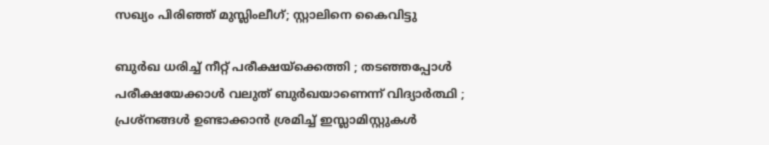സഖ്യം പിരിഞ്ഞ് മുസ്ലിംലീഗ്; സ്റ്റാലിനെ കൈവിട്ടു

ബുർഖ ധരിച്ച് നീറ്റ് പരീക്ഷയ്‌ക്കെത്തി ; തടഞ്ഞപ്പോൾ പരീക്ഷയേക്കാൾ വലുത് ബുർഖയാണെന്ന് വിദ്യാർത്ഥി ; പ്രശ്നങ്ങൾ ഉണ്ടാക്കാൻ ശ്രമിച്ച് ഇസ്ലാമിസ്റ്റുകൾ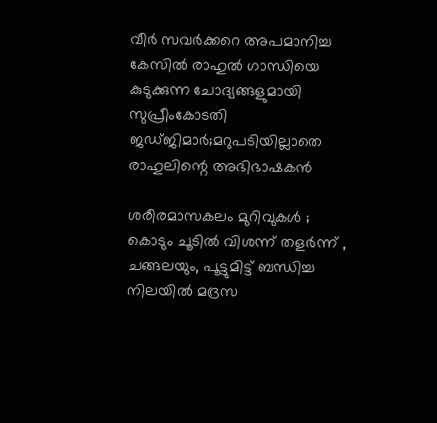വീര്‍ സവര്‍ക്കറെ അപമാനിച്ച കേസില്‍ രാഹുല്‍ ഗാന്ധിയെ കുടുക്കുന്ന ചോദ്യങ്ങളുമായി സുപ്രീംകോടതി ജഡ്ജിമാര്‍;മറുപടിയില്ലാതെ രാഹുലിന്റെ അഭിഭാഷകന്‍

ശരീരമാസകലം മുറിവുകൾ ; കൊടും ചൂടിൽ വിശന്ന് തളർന്ന് , ചങ്ങലയും, പൂട്ടുമിട്ട് ബന്ധിച്ച നിലയിൽ മദ്രസ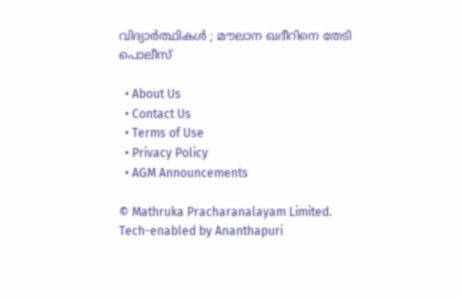വിദ്യാർത്ഥികൾ ; മൗലാന ഖദീറിനെ തേടി പൊലീസ്

  • About Us
  • Contact Us
  • Terms of Use
  • Privacy Policy
  • AGM Announcements

© Mathruka Pracharanalayam Limited.
Tech-enabled by Ananthapuri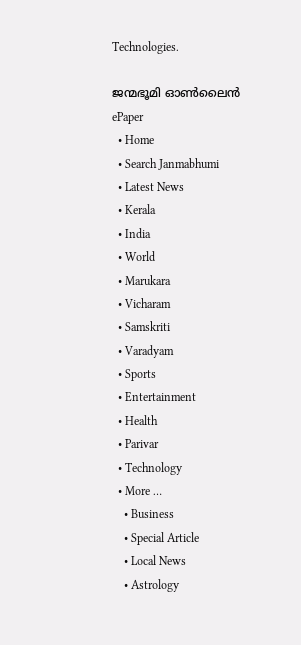Technologies.

ജന്മഭൂമി ഓണ്‍ലൈന്‍
ePaper
  • Home
  • Search Janmabhumi
  • Latest News
  • Kerala
  • India
  • World
  • Marukara
  • Vicharam
  • Samskriti
  • Varadyam
  • Sports
  • Entertainment
  • Health
  • Parivar
  • Technology
  • More …
    • Business
    • Special Article
    • Local News
    • Astrology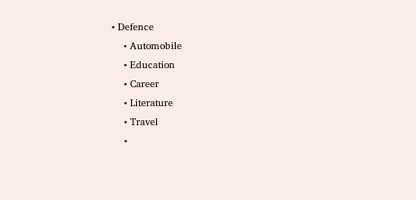• Defence
    • Automobile
    • Education
    • Career
    • Literature
    • Travel
    •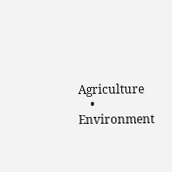Agriculture
    • Environment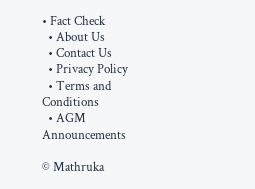• Fact Check
  • About Us
  • Contact Us
  • Privacy Policy
  • Terms and Conditions
  • AGM Announcements

© Mathruka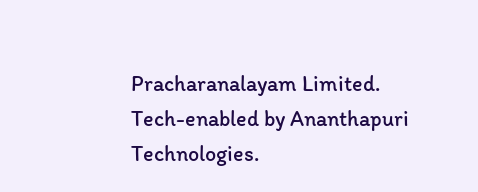Pracharanalayam Limited.
Tech-enabled by Ananthapuri Technologies.